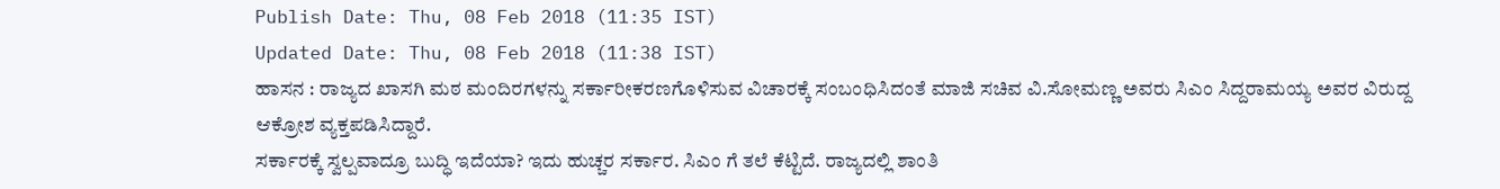Publish Date: Thu, 08 Feb 2018 (11:35 IST)
Updated Date: Thu, 08 Feb 2018 (11:38 IST)
ಹಾಸನ : ರಾಜ್ಯದ ಖಾಸಗಿ ಮಠ ಮಂದಿರಗಳನ್ನು ಸರ್ಕಾರೀಕರಣಗೊಳಿಸುವ ವಿಚಾರಕ್ಕೆ ಸಂಬಂಧಿಸಿದಂತೆ ಮಾಜಿ ಸಚಿವ ವಿ.ಸೋಮಣ್ಣ ಅವರು ಸಿಎಂ ಸಿದ್ದರಾಮಯ್ಯ ಅವರ ವಿರುದ್ದ ಆಕ್ರೋಶ ವ್ಯಕ್ತಪಡಿಸಿದ್ದಾರೆ.
ಸರ್ಕಾರಕ್ಕೆ ಸ್ವಲ್ಪವಾದ್ರೂ ಬುದ್ಧಿ ಇದೆಯಾ? ಇದು ಹುಚ್ಚರ ಸರ್ಕಾರ. ಸಿಎಂ ಗೆ ತಲೆ ಕೆಟ್ಟಿದೆ. ರಾಜ್ಯದಲ್ಲಿ ಶಾಂತಿ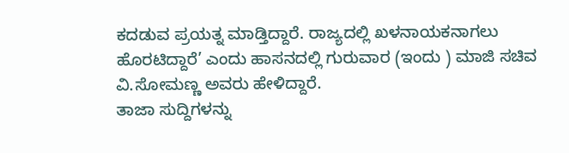ಕದಡುವ ಪ್ರಯತ್ನ ಮಾಡ್ತಿದ್ದಾರೆ. ರಾಜ್ಯದಲ್ಲಿ ಖಳನಾಯಕನಾಗಲು ಹೊರಟಿದ್ದಾರೆ’ ಎಂದು ಹಾಸನದಲ್ಲಿ ಗುರುವಾರ (ಇಂದು ) ಮಾಜಿ ಸಚಿವ ವಿ.ಸೋಮಣ್ಣ ಅವರು ಹೇಳಿದ್ದಾರೆ.
ತಾಜಾ ಸುದ್ದಿಗಳನ್ನು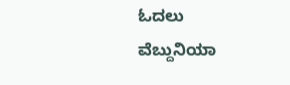ಓದಲು ವೆಬ್ದುನಿಯಾ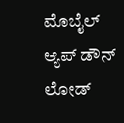ಮೊಬೈಲ್ ಆ್ಯಪ್ ಡೌನ್ ಲೋಡ್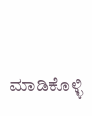ಮಾಡಿಕೊಳ್ಳಿ